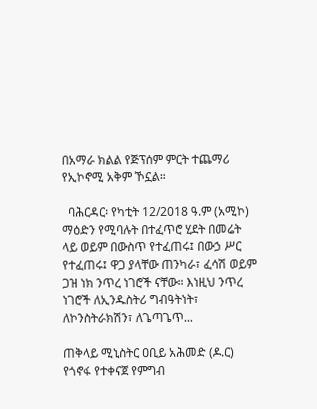በአማራ ክልል የጅፕሰም ምርት ተጨማሪ የኢኮኖሚ አቅም ኾኗል።

  ባሕርዳር፡ የካቲት 12/2018 ዓ.ም (አሚኮ) ማዕድን የሚባሉት በተፈጥሮ ሂደት በመሬት ላይ ወይም በውስጥ የተፈጠሩ፤ በውኃ ሥር የተፈጠሩ፤ ዋጋ ያላቸው ጠንካራ፣ ፈሳሽ ወይም ጋዝ ነክ ንጥረ ነገሮች ናቸው። እነዚህ ንጥረ ነገሮች ለኢንዱስትሪ ግብዓትነት፣ ለኮንስትራክሽን፣ ለጌጣጌጥ...

ጠቅላይ ሚኒስትር ዐቢይ አሕመድ (ዶ.ር) የጎኖፋ የተቀናጀ የምግብ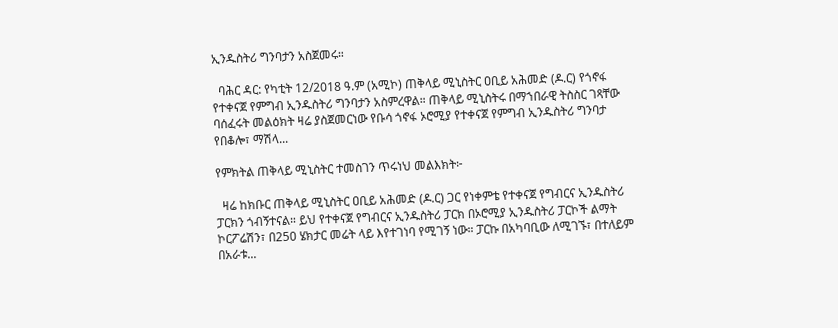ኢንዱስትሪ ግንባታን አስጀመሩ።

  ባሕር ዳር: የካቲት 12/2018 ዓ.ም (አሚኮ) ጠቅላይ ሚኒስትር ዐቢይ አሕመድ (ዶ.ር) የጎኖፋ የተቀናጀ የምግብ ኢንዱስትሪ ግንባታን አስምረዋል። ጠቅላይ ሚኒስትሩ በማኀበራዊ ትስስር ገጻቸው ባሰፈሩት መልዕክት ዛሬ ያስጀመርነው የቡሳ ጎኖፋ ኦሮሚያ የተቀናጀ የምግብ ኢንዱስትሪ ግንባታ የበቆሎ፣ ማሽላ...

የምክትል ጠቅላይ ሚኒስትር ተመስገን ጥሩነህ መልእክት፦

  ዛሬ ከክቡር ጠቅላይ ሚኒስትር ዐቢይ አሕመድ (ዶ.ር) ጋር የነቀምቴ የተቀናጀ የግብርና ኢንዱስትሪ ፓርክን ጎብኝተናል። ይህ የተቀናጀ የግብርና ኢንዱስትሪ ፓርክ በኦሮሚያ ኢንዱስትሪ ፓርኮች ልማት ኮርፖሬሽን፣ በ250 ሄክታር መሬት ላይ እየተገነባ የሚገኝ ነው። ፓርኩ በአካባቢው ለሚገኙ፣ በተለይም በአራቱ...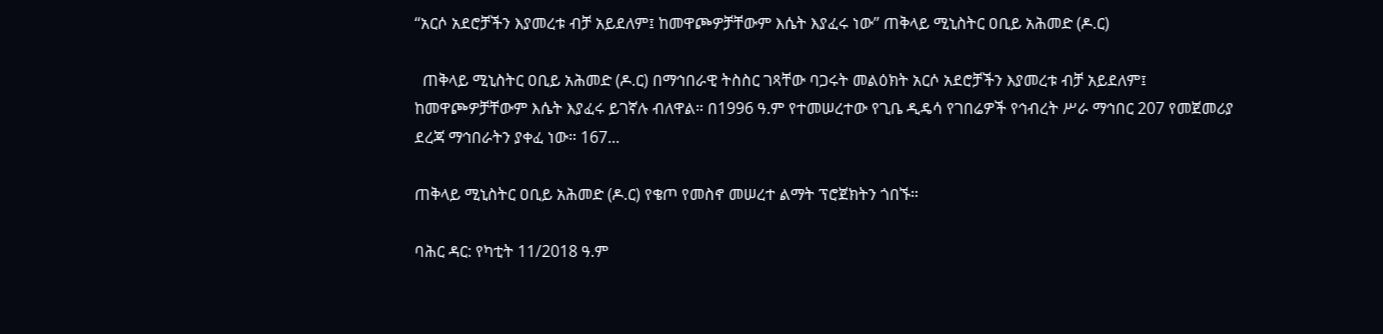“አርሶ አደሮቻችን እያመረቱ ብቻ አይደለም፤ ከመዋጮዎቻቸውም እሴት እያፈሩ ነው” ጠቅላይ ሚኒስትር ዐቢይ አሕመድ (ዶ.ር)

  ጠቅላይ ሚኒስትር ዐቢይ አሕመድ (ዶ.ር) በማኅበራዊ ትስስር ገጻቸው ባጋሩት መልዕክት አርሶ አደሮቻችን እያመረቱ ብቻ አይደለም፤ ከመዋጮዎቻቸውም እሴት እያፈሩ ይገኛሉ ብለዋል። በ1996 ዓ.ም የተመሠረተው የጊቤ ዲዴሳ የገበሬዎች የኅብረት ሥራ ማኅበር 207 የመጀመሪያ ደረጃ ማኅበራትን ያቀፈ ነው። 167...

ጠቅላይ ሚኒስትር ዐቢይ አሕመድ (ዶ.ር) የቄጦ የመስኖ መሠረተ ልማት ፕሮጀክትን ጎበኙ።

ባሕር ዳር: የካቲት 11/2018 ዓ.ም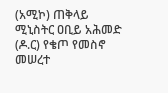(አሚኮ) ጠቅላይ ሚኒስትር ዐቢይ አሕመድ (ዶ.ር) የቄጦ የመስኖ መሠረተ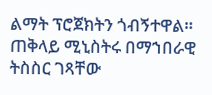ልማት ፕሮጀክትን ጎብኝተዋል። ጠቅላይ ሚኒስትሩ በማኀበራዊ ትስስር ገጻቸው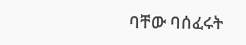ባቸው ባሰፈሩት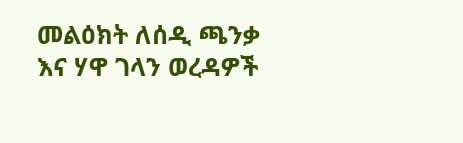መልዕክት ለሰዲ ጫንቃ እና ሃዋ ገላን ወረዳዎች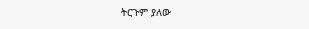ትርጉም ያለው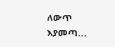ለውጥ እያመጣ...